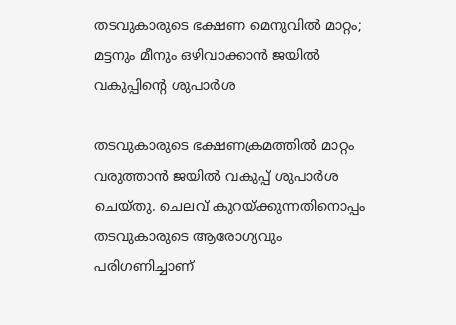തടവുകാരുടെ ഭക്ഷണ മെനുവിൽ മാറ്റം; മട്ടനും മീനും ഒഴിവാക്കാൻ ജയിൽ വകുപ്പിന്റെ ശുപാർശ

തടവുകാരുടെ ഭക്ഷണക്രമത്തിൽ മാറ്റം വരുത്താൻ ജയിൽ വകുപ്പ് ശുപാർശ ചെയ്തു. ചെലവ് കുറയ്ക്കുന്നതിനൊപ്പം തടവുകാരുടെ ആരോഗ്യവും പരിഗണിച്ചാണ്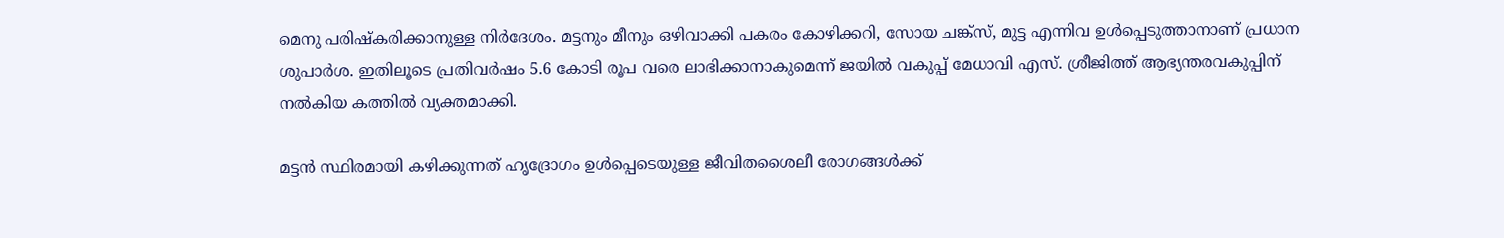മെനു പരിഷ്‌കരിക്കാനുള്ള നിർദേശം. മട്ടനും മീനും ഒഴിവാക്കി പകരം കോഴിക്കറി, സോയ ചങ്ക്‌സ്, മുട്ട എന്നിവ ഉൾപ്പെടുത്താനാണ് പ്രധാന ശുപാർശ. ഇതിലൂടെ പ്രതിവർഷം 5.6 കോടി രൂപ വരെ ലാഭിക്കാനാകുമെന്ന് ജയിൽ വകുപ്പ് മേധാവി എസ്. ശ്രീജിത്ത് ആഭ്യന്തരവകുപ്പിന് നൽകിയ കത്തിൽ വ്യക്തമാക്കി.

മട്ടൻ സ്ഥിരമായി കഴിക്കുന്നത് ഹൃദ്രോഗം ഉൾപ്പെടെയുള്ള ജീവിതശൈലീ രോഗങ്ങൾക്ക്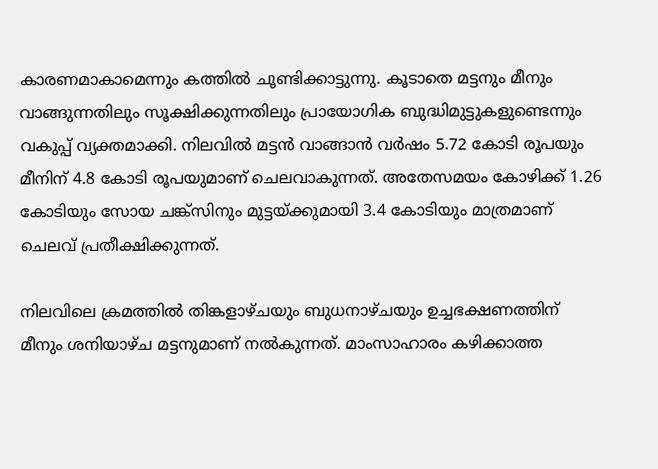കാരണമാകാമെന്നും കത്തിൽ ചൂണ്ടിക്കാട്ടുന്നു. കൂടാതെ മട്ടനും മീനും വാങ്ങുന്നതിലും സൂക്ഷിക്കുന്നതിലും പ്രായോഗിക ബുദ്ധിമുട്ടുകളുണ്ടെന്നും വകുപ്പ് വ്യക്തമാക്കി. നിലവിൽ മട്ടൻ വാങ്ങാൻ വർഷം 5.72 കോടി രൂപയും മീനിന് 4.8 കോടി രൂപയുമാണ് ചെലവാകുന്നത്. അതേസമയം കോഴിക്ക് 1.26 കോടിയും സോയ ചങ്ക്‌സിനും മുട്ടയ്ക്കുമായി 3.4 കോടിയും മാത്രമാണ് ചെലവ് പ്രതീക്ഷിക്കുന്നത്.

നിലവിലെ ക്രമത്തിൽ തിങ്കളാഴ്ചയും ബുധനാഴ്ചയും ഉച്ചഭക്ഷണത്തിന് മീനും ശനിയാഴ്ച മട്ടനുമാണ് നൽകുന്നത്. മാംസാഹാരം കഴിക്കാത്ത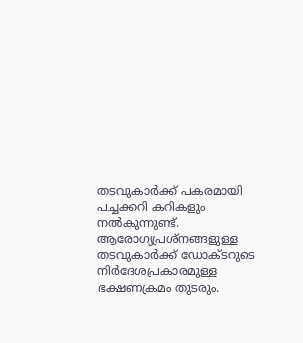തടവുകാർക്ക് പകരമായി പച്ചക്കറി കറികളും നൽകുന്നുണ്ട്. ആരോഗ്യപ്രശ്നങ്ങളുള്ള തടവുകാർക്ക് ഡോക്ടറുടെ നിർദേശപ്രകാരമുള്ള ഭക്ഷണക്രമം തുടരും.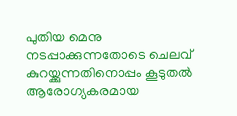പുതിയ മെനു നടപ്പാക്കുന്നതോടെ ചെലവ് കുറയ്ക്കുന്നതിനൊപ്പം കൂടുതൽ ആരോഗ്യകരമായ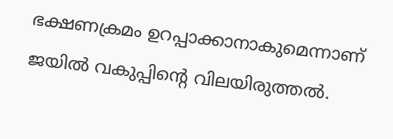ഭക്ഷണക്രമം ഉറപ്പാക്കാനാകുമെന്നാണ് ജയിൽ വകുപ്പിന്റെ വിലയിരുത്തൽ.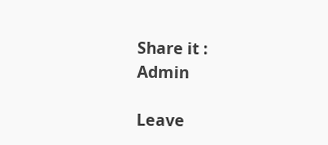Share it :
Admin

Leave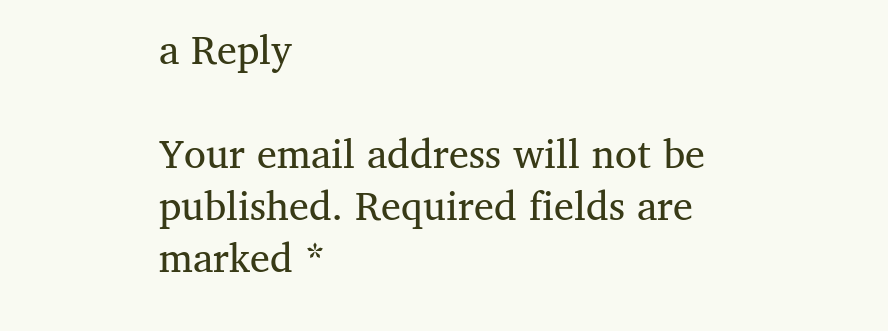a Reply

Your email address will not be published. Required fields are marked *